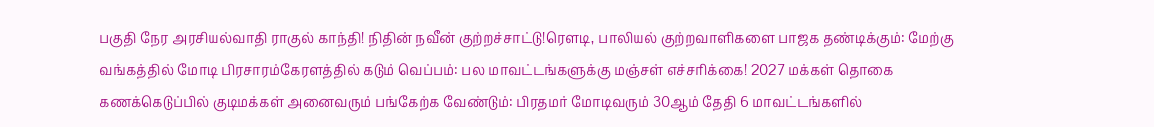பகுதி நேர அரசியல்வாதி ராகுல் காந்தி! நிதின் நவீன் குற்றச்சாட்டு!ரெளடி, பாலியல் குற்றவாளிகளை பாஜக தண்டிக்கும்: மேற்கு வங்கத்தில் மோடி பிரசாரம்கேரளத்தில் கடும் வெப்பம்: பல மாவட்டங்களுக்கு மஞ்சள் எச்சரிக்கை! 2027 மக்கள் தொகை கணக்கெடுப்பில் குடிமக்கள் அனைவரும் பங்கேற்க வேண்டும்: பிரதமர் மோடிவரும் 30ஆம் தேதி 6 மாவட்டங்களில்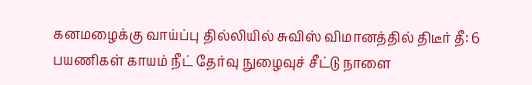கனமழைக்கு வாய்ப்பு தில்லியில் சுவிஸ் விமானத்தில் திடீர் தீ: 6 பயணிகள் காயம் நீட் தேர்வு நுழைவுச் சீட்டு நாளை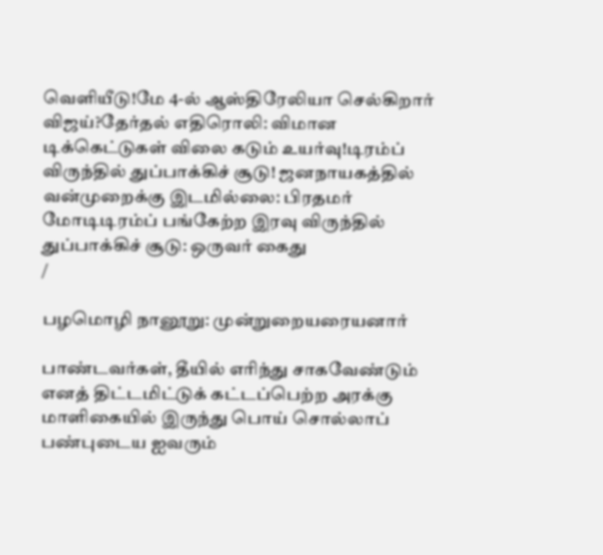வெளியீடு!மே 4-ல் ஆஸ்திரேலியா செல்கிறார் விஜய்?தேர்தல் எதிரொலி: விமான டிக்கெட்டுகள் விலை கடும் உயர்வு!டிரம்ப் விருந்தில் துப்பாக்கிச் சூடு! ஜனநாயகத்தில் வன்முறைக்கு இடமில்லை: பிரதமர் மோடிடிரம்ப் பங்கேற்ற இரவு விருந்தில் துப்பாக்கிச் சூடு: ஒருவர் கைது
/

பழமொழி நானூறு: முன்றுறையரையனார்

பாண்டவர்கள், தீயில் எரிந்து சாகவேண்டும் எனத் திட்டமிட்டுக் கட்டப்பெற்ற அரக்கு மாளிகையில் இருந்து பொய் சொல்லாப் பண்புடைய ஐவரும்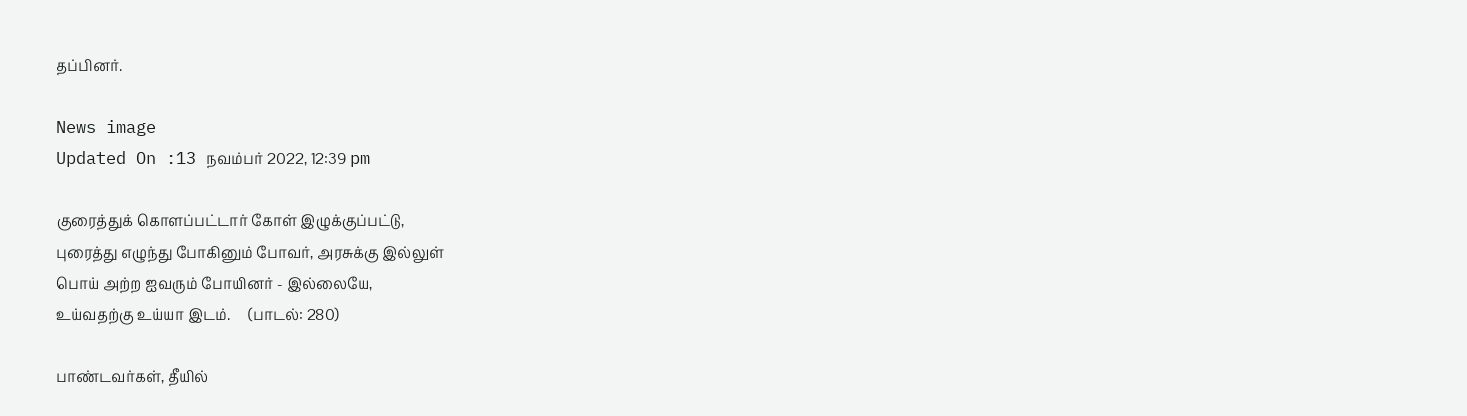தப்பினர்.

News image
Updated On :13 நவம்பர் 2022, 12:39 pm

குரைத்துக் கொளப்பட்டார் கோள் இழுக்குப்பட்டு,
புரைத்து எழுந்து போகினும் போவர், அரசுக்கு இல்லுள்
பொய் அற்ற ஐவரும் போயினர் - இல்லையே,
உய்வதற்கு உய்யா இடம்.     (பாடல்: 280)

பாண்டவர்கள், தீயில்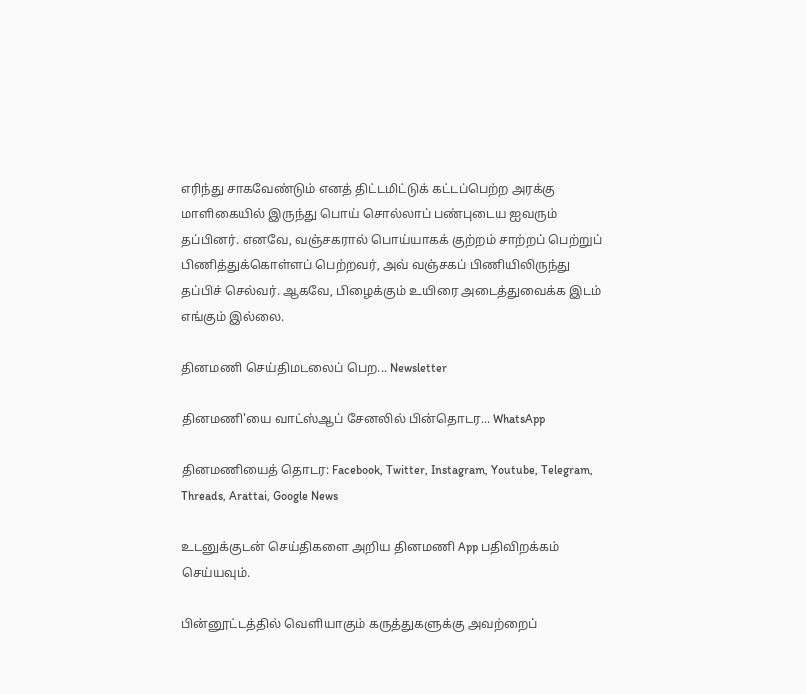எரிந்து சாகவேண்டும் எனத் திட்டமிட்டுக் கட்டப்பெற்ற அரக்கு மாளிகையில் இருந்து பொய் சொல்லாப் பண்புடைய ஐவரும் தப்பினர். எனவே, வஞ்சகரால் பொய்யாகக் குற்றம் சாற்றப் பெற்றுப் பிணித்துக்கொள்ளப் பெற்றவர், அவ் வஞ்சகப் பிணியிலிருந்து தப்பிச் செல்வர். ஆகவே, பிழைக்கும் உயிரை அடைத்துவைக்க இடம் எங்கும் இல்லை.

தினமணி செய்திமடலைப் பெற... Newsletter

தினமணி'யை வாட்ஸ்ஆப் சேனலில் பின்தொடர... WhatsApp

தினமணியைத் தொடர: Facebook, Twitter, Instagram, Youtube, Telegram, Threads, Arattai, Google News

உடனுக்குடன் செய்திகளை அறிய தினமணி App பதிவிறக்கம் செய்யவும்.

பின்னூட்டத்தில் வெளியாகும் கருத்துகளுக்கு அவற்றைப்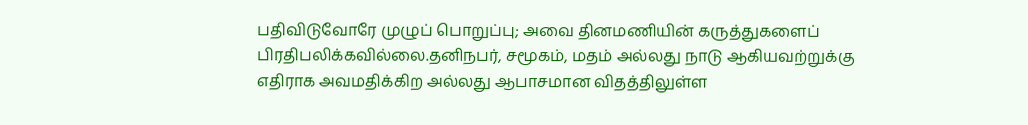பதிவிடுவோரே முழுப் பொறுப்பு; அவை தினமணியின் கருத்துகளைப் பிரதிபலிக்கவில்லை.தனிநபர், சமூகம், மதம் அல்லது நாடு ஆகியவற்றுக்கு எதிராக அவமதிக்கிற அல்லது ஆபாசமான விதத்திலுள்ள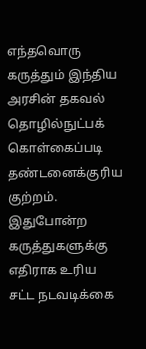எந்தவொரு கருத்தும் இந்திய அரசின் தகவல் தொழில்நுட்பக் கொள்கைப்படி தண்டனைக்குரிய குற்றம். இதுபோன்ற கருத்துகளுக்கு எதிராக உரிய சட்ட நடவடிக்கை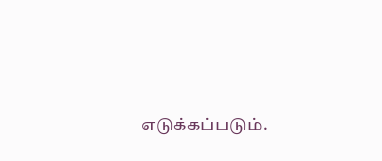எடுக்கப்படும்.